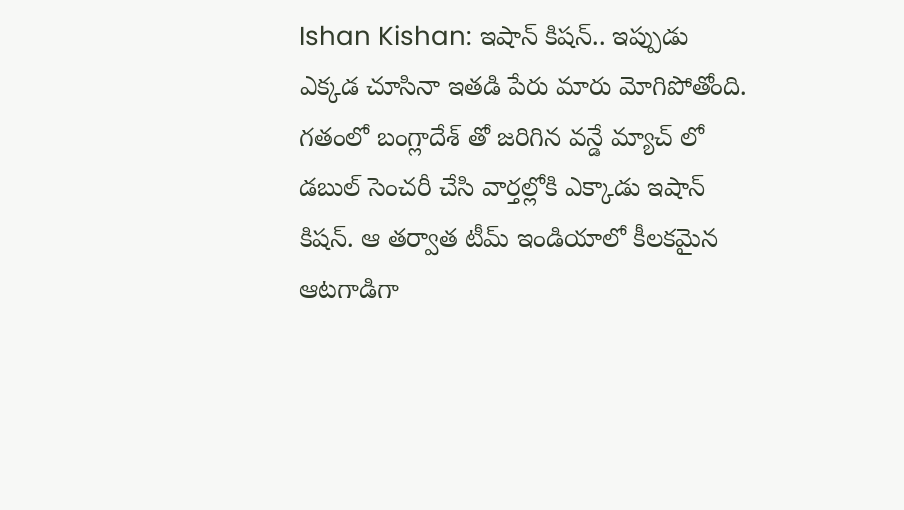Ishan Kishan: ఇషాన్ కిషన్.. ఇప్పుడు ఎక్కడ చూసినా ఇతడి పేరు మారు మోగిపోతోంది. గతంలో బంగ్లాదేశ్ తో జరిగిన వన్డే మ్యాచ్ లో డబుల్ సెంచరీ చేసి వార్తల్లోకి ఎక్కాడు ఇషాన్ కిషన్. ఆ తర్వాత టీమ్ ఇండియాలో కీలకమైన ఆటగాడిగా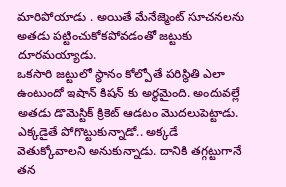మారిపోయాడు . అయితే మేనేజ్మెంట్ సూచనలను అతడు పట్టించుకోకపోవడంతో జట్టుకు దూరమయ్యాడు.
ఒకసారి జట్టులో స్థానం కోల్పోతే పరిస్థితి ఎలా ఉంటుందో ఇషాన్ కిషన్ కు అర్థమైంది. అందువల్లే అతడు డొమెస్టిక్ క్రికెట్ ఆడటం మొదలుపెట్టాడు. ఎక్కడైతే పోగొట్టుకున్నాడో.. అక్కడే వెతుక్కోవాలని అనుకున్నాడు. దానికి తగ్గట్టుగానే తన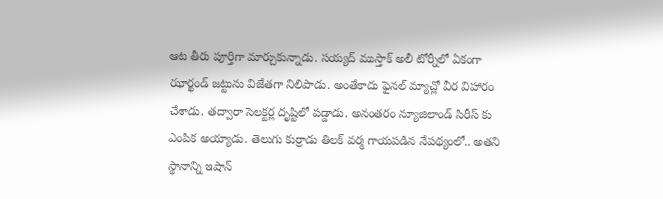ఆట తీరు పూర్తిగా మార్చుకున్నాడు. సయ్యద్ ముస్తాక్ అలీ టోర్నీలో ఏకంగా ఝార్ఖండ్ జట్టును విజేతగా నిలిపాడు. అంతేకాదు ఫైనల్ మ్యాచ్లో వీర విహారం చేశాడు. తద్వారా సెలక్టర్ల దృష్టిలో పడ్డాడు. అనంతరం న్యూజిలాండ్ సిరీస్ కు ఎంపిక అయ్యాడు. తెలుగు కుర్రాడు తిలక్ వర్మ గాయపడిన నేపథ్యంలో.. అతని స్థానాన్ని ఇషాన్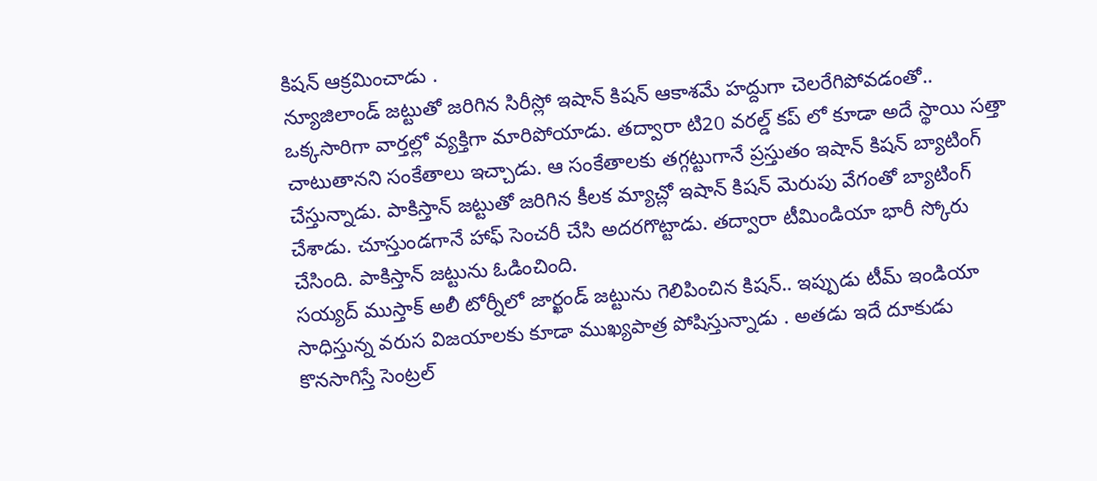కిషన్ ఆక్రమించాడు .
న్యూజిలాండ్ జట్టుతో జరిగిన సిరీస్లో ఇషాన్ కిషన్ ఆకాశమే హద్దుగా చెలరేగిపోవడంతో.. ఒక్కసారిగా వార్తల్లో వ్యక్తిగా మారిపోయాడు. తద్వారా టి20 వరల్డ్ కప్ లో కూడా అదే స్థాయి సత్తా చాటుతానని సంకేతాలు ఇచ్చాడు. ఆ సంకేతాలకు తగ్గట్టుగానే ప్రస్తుతం ఇషాన్ కిషన్ బ్యాటింగ్ చేస్తున్నాడు. పాకిస్తాన్ జట్టుతో జరిగిన కీలక మ్యాచ్లో ఇషాన్ కిషన్ మెరుపు వేగంతో బ్యాటింగ్ చేశాడు. చూస్తుండగానే హాఫ్ సెంచరీ చేసి అదరగొట్టాడు. తద్వారా టీమిండియా భారీ స్కోరు చేసింది. పాకిస్తాన్ జట్టును ఓడించింది.
సయ్యద్ ముస్తాక్ అలీ టోర్నీలో జార్ఖండ్ జట్టును గెలిపించిన కిషన్.. ఇప్పుడు టీమ్ ఇండియా సాధిస్తున్న వరుస విజయాలకు కూడా ముఖ్యపాత్ర పోషిస్తున్నాడు . అతడు ఇదే దూకుడు కొనసాగిస్తే సెంట్రల్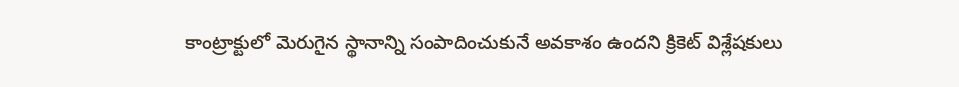కాంట్రాక్టులో మెరుగైన స్థానాన్ని సంపాదించుకునే అవకాశం ఉందని క్రికెట్ విశ్లేషకులు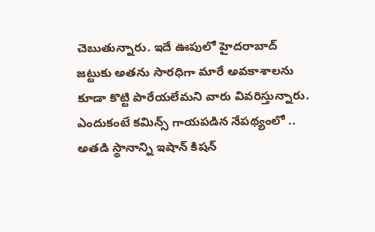చెబుతున్నారు. ఇదే ఊపులో హైదరాబాద్ జట్టుకు అతను సారధిగా మారే అవకాశాలను కూడా కొట్టి పారేయలేమని వారు వివరిస్తున్నారు. ఎందుకంటే కమిన్స్ గాయపడిన నేపథ్యంలో .. అతడి స్థానాన్ని ఇషాన్ కిషన్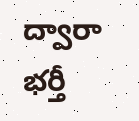ద్వారా భర్తీ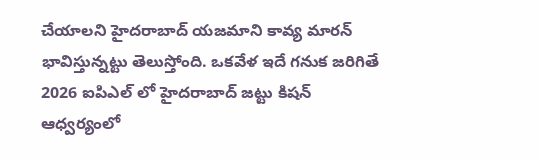చేయాలని హైదరాబాద్ యజమాని కావ్య మారన్ భావిస్తున్నట్టు తెలుస్తోంది. ఒకవేళ ఇదే గనుక జరిగితే 2026 ఐపిఎల్ లో హైదరాబాద్ జట్టు కిషన్ ఆధ్వర్యంలో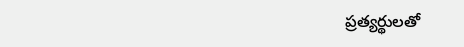ప్రత్యర్థులతో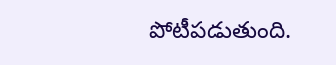పోటీపడుతుంది.